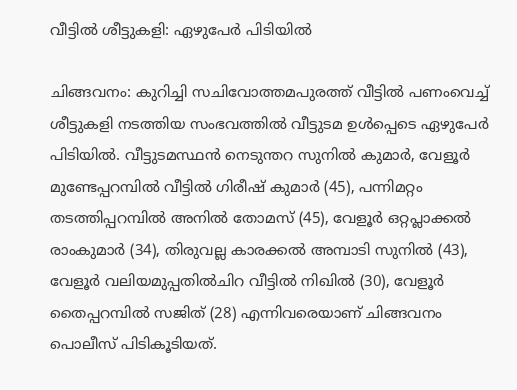വീട്ടിൽ ശീട്ടുകളി: ഏഴുപേർ പിടിയിൽ

ചിങ്ങവനം: കുറിച്ചി സചിവോത്തമപുരത്ത് വീട്ടിൽ പണംവെച്ച് ശീട്ടുകളി നടത്തിയ സംഭവത്തിൽ വീട്ടുടമ ഉൾപ്പെടെ ഏഴുപേർ പിടിയിൽ. വീട്ടുടമസ്ഥൻ നെടുന്തറ സുനിൽ കുമാർ, വേളൂർ മുണ്ടേപ്പറമ്പിൽ വീട്ടിൽ ഗിരീഷ് കുമാർ (45), പന്നിമറ്റം തടത്തിപ്പറമ്പിൽ അനിൽ തോമസ് (45), വേളൂർ ഒറ്റപ്ലാക്കൽ രാംകുമാർ (34), തിരുവല്ല കാരക്കൽ അമ്പാടി സുനിൽ (43), വേളൂർ വലിയമുപ്പതിൽചിറ വീട്ടിൽ നിഖിൽ (30), വേളൂർ തൈപ്പറമ്പിൽ സജിത് (28) എന്നിവരെയാണ് ചിങ്ങവനം പൊലീസ് പിടികൂടിയത്.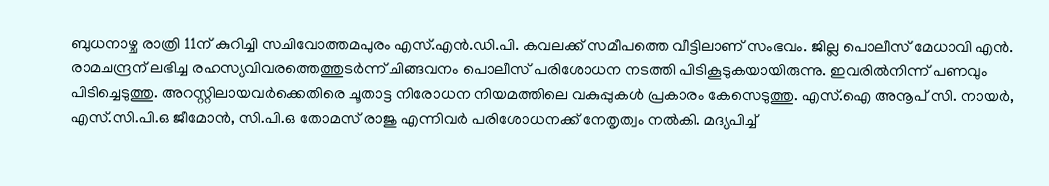ബുധനാഴ്ച രാത്രി 11ന് കുറിച്ചി സചിവോത്തമപുരം എസ്.എൻ.ഡി.പി. കവലക്ക് സമീപത്തെ വീട്ടിലാണ് സംഭവം. ജില്ല പൊലീസ് മേധാവി എൻ. രാമചന്ദ്രന് ലഭിച്ച രഹസ്യവിവരത്തെത്തുടർന്ന് ചിങ്ങവനം പൊലീസ് പരിശോധന നടത്തി പിടികൂടുകയായിരുന്നു. ഇവരിൽനിന്ന് പണവും പിടിച്ചെടുത്തു. അറസ്റ്റിലായവർക്കെതിരെ ചൂതാട്ട നിരോധന നിയമത്തിലെ വകുപ്പുകൾ പ്രകാരം കേസെടുത്തു. എസ്.ഐ അനൂപ് സി. നായർ, എസ്.സി.പി.ഒ ജീമോൻ, സി.പി.ഒ തോമസ് രാജു എന്നിവർ പരിശോധനക്ക് നേതൃത്വം നൽകി. മദ്യപിച്ച്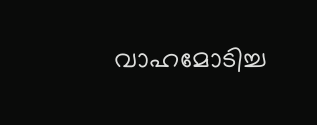വാഹമോടിച്ച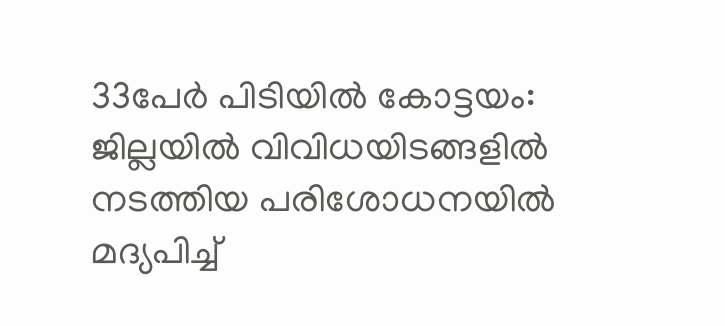33പേർ പിടിയിൽ കോട്ടയം: ജില്ലയിൽ വിവിധയിടങ്ങളിൽ നടത്തിയ പരിശോധനയിൽ മദ്യപിച്ച്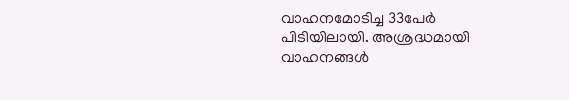വാഹനമോടിച്ച 33പേർ പിടിയിലായി. അശ്രദ്ധമായി വാഹനങ്ങൾ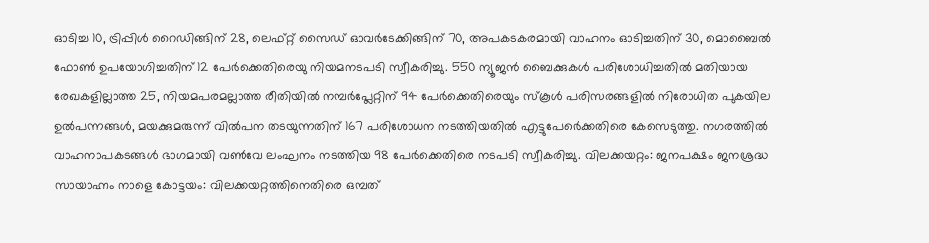ഓടിച്ച 10, ട്രിപ്പിൾ റൈഡിങ്ങിന് 28, ലെഫ്റ്റ് സൈഡ് ഓവർടേക്കിങ്ങിന് 70, അപകടകരമായി വാഹനം ഓടിച്ചതിന് 30, മൊബൈൽ ഫോൺ ഉപയോഗിച്ചതിന് 12 പേർക്കെതിരെയു നിയമനടപടി സ്വീകരിച്ചു. 550 ന്യൂജൻ ബൈക്കുകൾ പരിശോധിച്ചതിൽ മതിയായ രേഖകളില്ലാത്ത 25, നിയമപരമല്ലാത്ത രീതിയിൽ നമ്പർപ്ലേറ്റിന് 94 പേർക്കെതിരെയും സ്കൂൾ പരിസരങ്ങളിൽ നിരോധിത പുകയില ഉൽപന്നങ്ങൾ, മയക്കുമരുന്ന് വിൽപന തടയുന്നതിന് 167 പരിശോധന നടത്തിയതിൽ എട്ടുപേർെക്കതിരെ കേസെടുത്തു. നഗരത്തിൽ വാഹനാപകടങ്ങൾ ഭാഗമായി വൺവേ ലംഘനം നടത്തിയ 98 പേർക്കെതിരെ നടപടി സ്വീകരിച്ചു. വിലക്കയറ്റം: ജനപക്ഷം ജനശ്രദ്ധ സായാഹ്നം നാളെ കോട്ടയം: വിലക്കയറ്റത്തിനെതിരെ ഒമ്പത്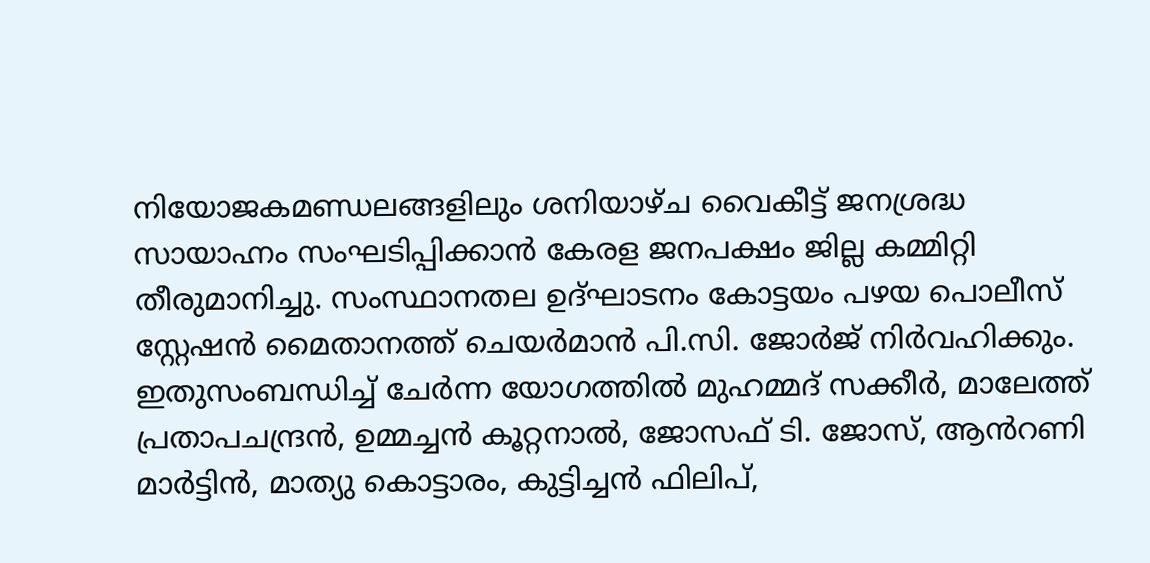നിയോജകമണ്ഡലങ്ങളിലും ശനിയാഴ്ച വൈകീട്ട് ജനശ്രദ്ധ സായാഹ്നം സംഘടിപ്പിക്കാൻ കേരള ജനപക്ഷം ജില്ല കമ്മിറ്റി തീരുമാനിച്ചു. സംസ്ഥാനതല ഉദ്ഘാടനം കോട്ടയം പഴയ പൊലീസ് സ്റ്റേഷൻ മൈതാനത്ത് ചെയർമാൻ പി.സി. ജോർജ് നിർവഹിക്കും. ഇതുസംബന്ധിച്ച് ചേർന്ന യോഗത്തിൽ മുഹമ്മദ് സക്കീർ, മാലേത്ത് പ്രതാപചന്ദ്രൻ, ഉമ്മച്ചൻ കൂറ്റനാൽ, ജോസഫ് ടി. ജോസ്, ആൻറണി മാർട്ടിൻ, മാത്യു കൊട്ടാരം, കുട്ടിച്ചൻ ഫിലിപ്,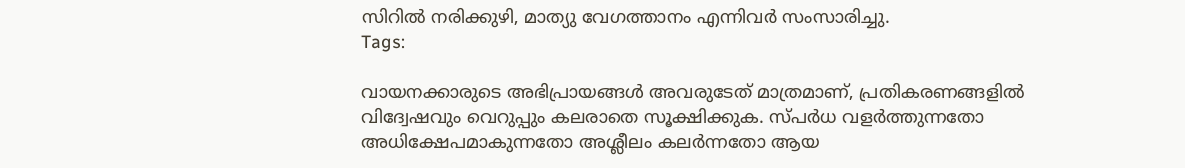സിറിൽ നരിക്കുഴി, മാത്യു വേഗത്താനം എന്നിവർ സംസാരിച്ചു.
Tags:

വായനക്കാരുടെ അഭിപ്രായങ്ങള്‍ അവരുടേത് മാത്രമാണ്, പ്രതികരണങ്ങളിൽ വിദ്വേഷവും വെറുപ്പും കലരാതെ സൂക്ഷിക്കുക. സ്പർധ വളർത്തുന്നതോ അധിക്ഷേപമാകുന്നതോ അശ്ലീലം കലർന്നതോ ആയ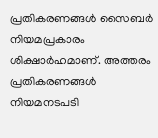പ്രതികരണങ്ങൾ സൈബർ നിയമപ്രകാരം ശിക്ഷാർഹമാണ്. അത്തരം പ്രതികരണങ്ങൾ നിയമനടപടി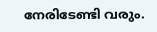നേരിടേണ്ടി വരും.